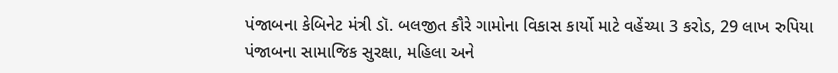પંજાબના કેબિનેટ મંત્રી ડૉ. બલજીત કૌરે ગામોના વિકાસ કાર્યો માટે વહેંચ્યા 3 કરોડ, 29 લાખ રુપિયા
પંજાબના સામાજિક સુરક્ષા, મહિલા અને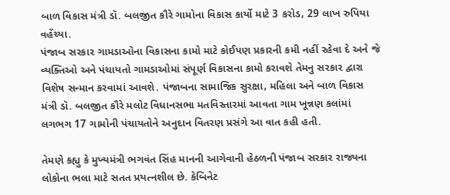બાળ વિકાસ મંત્રી ડૉ. બલજીત કૌરે ગામોના વિકાસ કાર્યો માટે 3 કરોડ, 29 લાખ રુપિયા વહેંચ્યા.
પંજાબ સરકાર ગામડાઓના વિકાસના કામો માટે કોઈપણ પ્રકારની કમી નહીં રહેવા દે અને જે વ્યક્તિઓ અને પંચાયતો ગામડાઓમાં સંપૂર્ણ વિકાસના કામો કરાવશે તેમનુ સરકાર દ્વારા વિશેષ સન્માન કરવામાં આવશે. પંજાબના સામાજિક સુરક્ષા, મહિલા અને બાળ વિકાસ મંત્રી ડૉ. બલજીત કૌરે મલોટ વિધાનસભા મતવિસ્તારમાં આવતા ગામ ખૂન્નણ કલાંમાં લગભગ 17 ગામોની પંચાયતોને અનુદાન વિતરણ પ્રસંગે આ વાત કહી હતી.

તેમણે કહ્યુ કે મુખ્યમંત્રી ભગવંત સિંહ માનની આગેવાની હેઠળની પંજાબ સરકાર રાજ્યના લોકોના ભલા માટે સતત પ્રયત્નશીલ છે. કેબિનેટ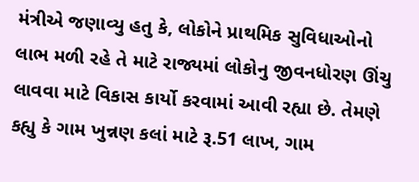મંત્રીએ જણાવ્યુ હતુ કે, લોકોને પ્રાથમિક સુવિધાઓનો લાભ મળી રહે તે માટે રાજ્યમાં લોકોનુ જીવનધોરણ ઊંચુ લાવવા માટે વિકાસ કાર્યો કરવામાં આવી રહ્યા છે. તેમણે કહ્યુ કે ગામ ખુન્નણ કલાં માટે રૂ.51 લાખ, ગામ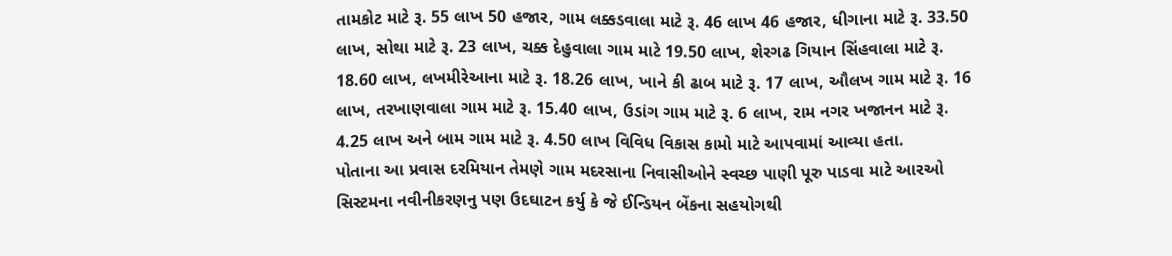તામકોટ માટે રૂ. 55 લાખ 50 હજાર, ગામ લક્કડવાલા માટે રૂ. 46 લાખ 46 હજાર, ધીગાના માટે રૂ. 33.50 લાખ, સોથા માટે રૂ. 23 લાખ, ચક્ક દેહુવાલા ગામ માટે 19.50 લાખ, શેરગઢ ગિયાન સિંહવાલા માટે રૂ. 18.60 લાખ, લખમીરેઆના માટે રૂ. 18.26 લાખ, ખાને કી ઢાબ માટે રૂ. 17 લાખ, ઔલખ ગામ માટે રૂ. 16 લાખ, તરખાણવાલા ગામ માટે રૂ. 15.40 લાખ, ઉડાંગ ગામ માટે રૂ. 6 લાખ, રામ નગર ખજાનન માટે રૂ. 4.25 લાખ અને બામ ગામ માટે રૂ. 4.50 લાખ વિવિધ વિકાસ કામો માટે આપવામાં આવ્યા હતા.
પોતાના આ પ્રવાસ દરમિયાન તેમણે ગામ મદરસાના નિવાસીઓને સ્વચ્છ પાણી પૂરુ પાડવા માટે આરઓ સિસ્ટમના નવીનીકરણનુ પણ ઉદઘાટન કર્યુ કે જે ઈન્ડિયન બેંકના સહયોગથી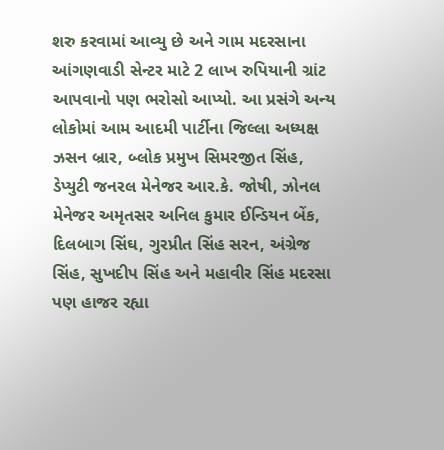શરુ કરવામાં આવ્યુ છે અને ગામ મદરસાના આંગણવાડી સેન્ટર માટે 2 લાખ રુપિયાની ગ્રાંટ આપવાનો પણ ભરોસો આપ્યો. આ પ્રસંગે અન્ય લોકોમાં આમ આદમી પાર્ટીના જિલ્લા અધ્યક્ષ ઝસન બ્રાર, બ્લોક પ્રમુખ સિમરજીત સિંહ, ડેપ્યુટી જનરલ મેનેજર આર.કે. જોષી, ઝોનલ મેનેજર અમૃતસર અનિલ કુમાર ઈન્ડિયન બેંક, દિલબાગ સિંઘ, ગુરપ્રીત સિંહ સરન, અંગ્રેજ સિંહ, સુખદીપ સિંહ અને મહાવીર સિંહ મદરસા પણ હાજર રહ્યા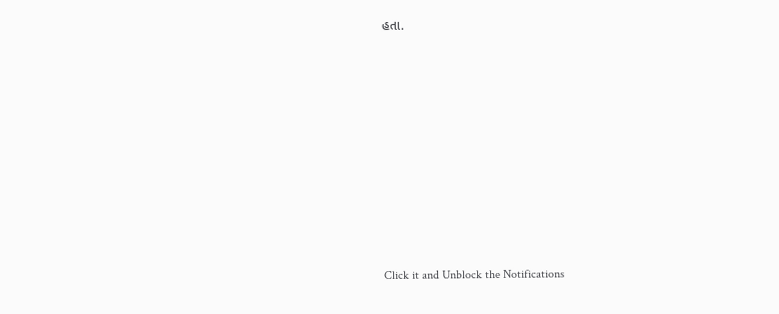હતા.












Click it and Unblock the Notifications